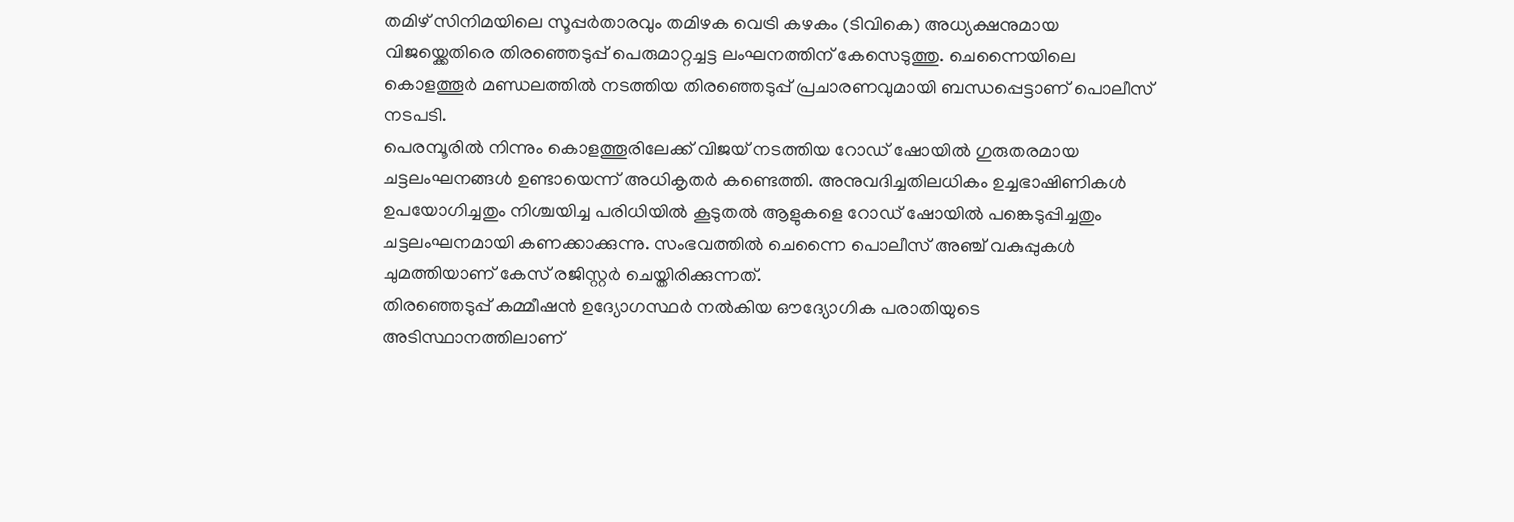തമിഴ് സിനിമയിലെ സൂപ്പർതാരവും തമിഴക വെട്രി കഴകം (ടിവികെ) അധ്യക്ഷനുമായ വിജയ്ക്കെതിരെ തിരഞ്ഞെടുപ്പ് പെരുമാറ്റച്ചട്ട ലംഘനത്തിന് കേസെടുത്തു. ചെന്നൈയിലെ കൊളത്തൂർ മണ്ഡലത്തിൽ നടത്തിയ തിരഞ്ഞെടുപ്പ് പ്രചാരണവുമായി ബന്ധപ്പെട്ടാണ് പൊലീസ് നടപടി.
പെരമ്പൂരിൽ നിന്നും കൊളത്തൂരിലേക്ക് വിജയ് നടത്തിയ റോഡ് ഷോയിൽ ഗുരുതരമായ ചട്ടലംഘനങ്ങൾ ഉണ്ടായെന്ന് അധികൃതർ കണ്ടെത്തി. അനുവദിച്ചതിലധികം ഉച്ചഭാഷിണികൾ ഉപയോഗിച്ചതും നിശ്ചയിച്ച പരിധിയിൽ കൂടുതൽ ആളുകളെ റോഡ് ഷോയിൽ പങ്കെടുപ്പിച്ചതും ചട്ടലംഘനമായി കണക്കാക്കുന്നു. സംഭവത്തിൽ ചെന്നൈ പൊലീസ് അഞ്ച് വകുപ്പുകൾ ചുമത്തിയാണ് കേസ് രജിസ്റ്റർ ചെയ്തിരിക്കുന്നത്.
തിരഞ്ഞെടുപ്പ് കമ്മീഷൻ ഉദ്യോഗസ്ഥർ നൽകിയ ഔദ്യോഗിക പരാതിയുടെ അടിസ്ഥാനത്തിലാണ്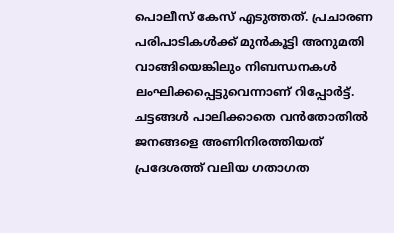പൊലീസ് കേസ് എടുത്തത്. പ്രചാരണ പരിപാടികൾക്ക് മുൻകൂട്ടി അനുമതി വാങ്ങിയെങ്കിലും നിബന്ധനകൾ ലംഘിക്കപ്പെട്ടുവെന്നാണ് റിപ്പോർട്ട്. ചട്ടങ്ങൾ പാലിക്കാതെ വൻതോതിൽ ജനങ്ങളെ അണിനിരത്തിയത് പ്രദേശത്ത് വലിയ ഗതാഗത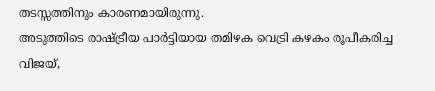തടസ്സത്തിനും കാരണമായിരുന്നു.
അടുത്തിടെ രാഷ്ട്രീയ പാർട്ടിയായ തമിഴക വെട്രി കഴകം രൂപീകരിച്ച വിജയ്,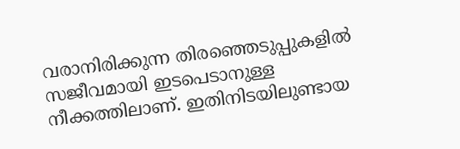വരാനിരിക്കുന്ന തിരഞ്ഞെടുപ്പുകളിൽ സജീവമായി ഇടപെടാനുള്ള നീക്കത്തിലാണ്. ഇതിനിടയിലുണ്ടായ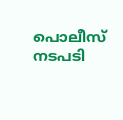പൊലീസ് നടപടി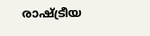രാഷ്ട്രീയ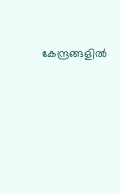കേന്ദ്രങ്ങളിൽ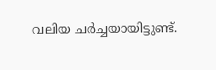വലിയ ചർച്ചയായിട്ടുണ്ട്.